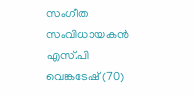സംഗീത സംവിധായകൻ എസ്.പി വെങ്കടേഷ് (70)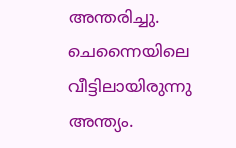അന്തരിച്ചു. ചെന്നൈയിലെ വീട്ടിലായിരുന്നു അന്ത്യം.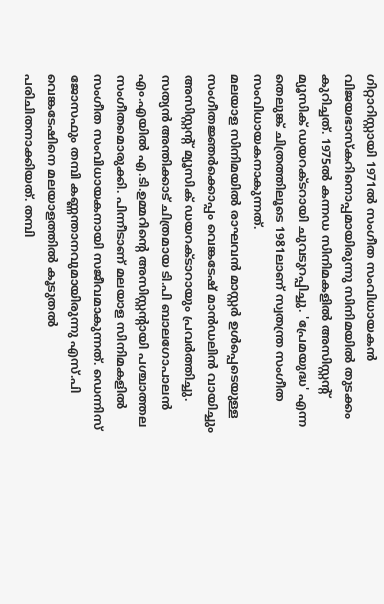ഗിറ്റാറിസ്റ്റായി 1971ൽ സംഗീത സംവിധായകൻ വിജയഭാസ്കറിനൊപ്പമായിരുന്നു സിനിമയിൽ തുടക്കം കുറിച്ചത്. 1975ൽ കന്നഡ സിനിമകളിൽ അസിസ്റ്റന്റ് മ്യൂസിക് ഡയറക്ടറായി ചുവടുറപ്പിച്ചു. 'പ്രേമയുദ്ധ' എന്ന തെലുങ്ക് ചിത്രത്തിലൂടെ 1981ലാണ് സ്വതന്ത്ര സംഗീത സംവിധായകനാകുന്നത്.
മലയാള സിനിമയിൽ രാഘവൻ മാസ്റ്റർ ഉൾപ്പെടെയുള്ള സംഗീതജ്ഞർക്കൊപ്പം വെങ്കടേഷ് മാൻഡലിൻ വായിച്ചും അസിസ്റ്റന്റ് മ്യൂസിക് ഡയറക്ടാറായും പ്രവർത്തിച്ചു. സത്യൻ അന്തിക്കാട് ചിത്രമായ ടി.പി ബാലഗോപാലൻ എം.എയിൽ എ.ടി.ഉമ്മറിന്റെ അസിസ്റ്റന്റായി പശ്ചാത്തല സംഗീതമൊരുക്കി. പിന്നീടാണ് മലയാള സിനിമകളിൽ സംഗീത സംവിധായകനായി സജീവമാകുന്നത്. ഡെന്നിസ് ജോസഫും തമ്പി കണ്ണന്താനവുമായിരുന്നു എസ്.പി വെങ്കടേഷിനെ മലയാളത്തിൽ കൂടുതൽ പരിചിതനാക്കിയത്. തമ്പി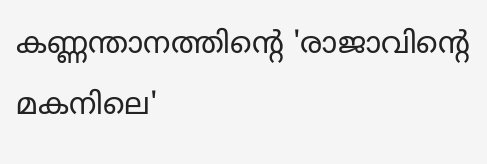കണ്ണന്താനത്തിന്റെ 'രാജാവിന്റെ മകനിലെ'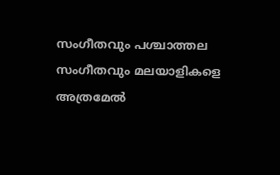സംഗീതവും പശ്ചാത്തല സംഗീതവും മലയാളികളെ അത്രമേൽ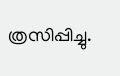ത്രസിപ്പിച്ചു.